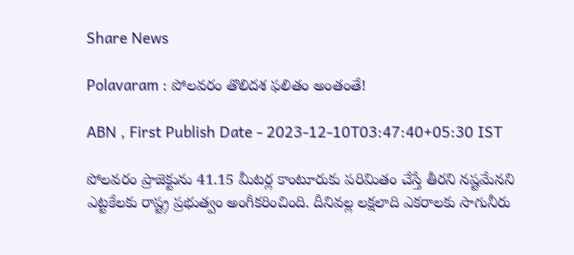Share News

Polavaram : పోలవరం తొలిదశ ఫలితం అంతంతే!

ABN , First Publish Date - 2023-12-10T03:47:40+05:30 IST

పోలవరం ప్రాజెక్టును 41.15 మీటర్ల కాంటూరుకు పరిమితం చేస్తే తీరని నష్టమేనని ఎట్టకేలకు రాష్ట్ర ప్రభుత్వం అంగీకరించింది. దీనివల్ల లక్షలాది ఎకరాలకు సాగునీరు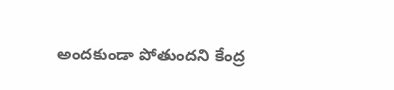అందకుండా పోతుందని కేంద్ర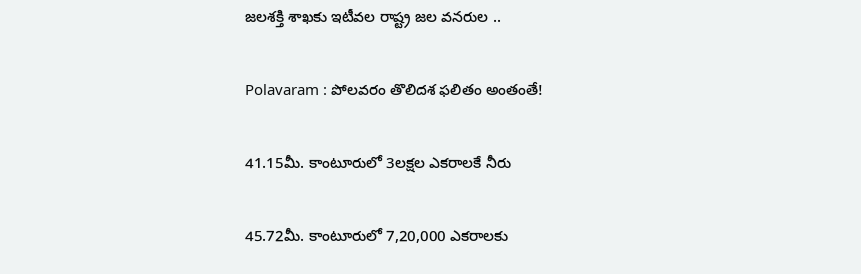జలశక్తి శాఖకు ఇటీవల రాష్ట్ర జల వనరుల ..

Polavaram : పోలవరం తొలిదశ ఫలితం అంతంతే!

41.15మీ. కాంటూరులో 3లక్షల ఎకరాలకే నీరు

45.72మీ. కాంటూరులో 7,20,000 ఎకరాలకు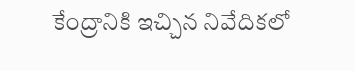కేంద్రానికి ఇచ్చిన నివేదికలో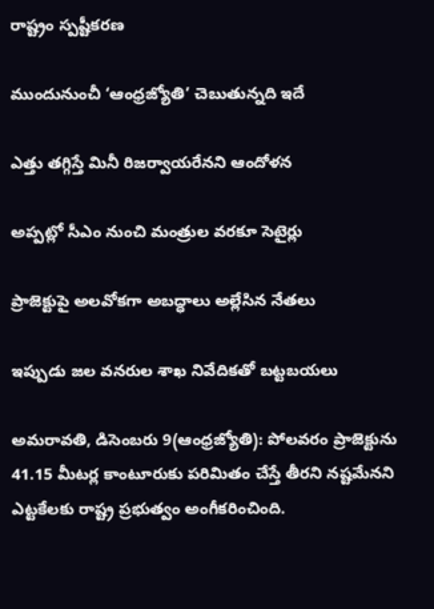రాష్ట్రం స్పష్టీకరణ

ముందునుంచీ ‘ఆంధ్రజ్యోతి’ చెబుతున్నది ఇదే

ఎత్తు తగ్గిస్తే మినీ రిజర్వాయరేనని ఆందోళన

అప్పట్లో సీఎం నుంచి మంత్రుల వరకూ సెటైర్లు

ప్రాజెక్టుపై అలవోకగా అబద్ధాలు అల్లేసిన నేతలు

ఇప్పుడు జల వనరుల శాఖ నివేదికతో బట్టబయలు

అమరావతి, డిసెంబరు 9(ఆంధ్రజ్యోతి): పోలవరం ప్రాజెక్టును 41.15 మీటర్ల కాంటూరుకు పరిమితం చేస్తే తీరని నష్టమేనని ఎట్టకేలకు రాష్ట్ర ప్రభుత్వం అంగీకరించింది.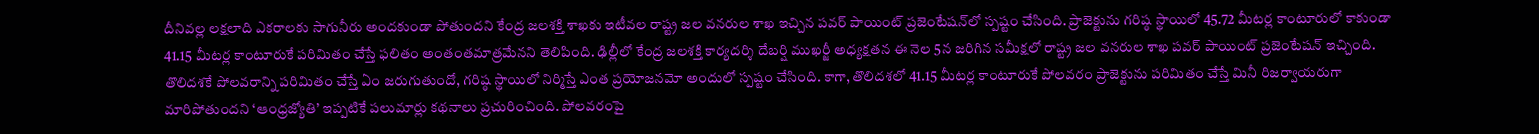దీనివల్ల లక్షలాది ఎకరాలకు సాగునీరు అందకుండా పోతుందని కేంద్ర జలశక్తి శాఖకు ఇటీవల రాష్ట్ర జల వనరుల శాఖ ఇచ్చిన పవర్‌ పాయింట్‌ ప్రజెంటేషన్‌లో స్పష్టం చేసింది. ప్రాజెక్టును గరిష్ఠ స్థాయిలో 45.72 మీటర్ల కాంటూరులో కాకుండా 41.15 మీటర్ల కాంటూరుకే పరిమితం చేస్తే ఫలితం అంతంతమాత్రమేనని తెలిపింది. ఢిల్లీలో కేంద్ర జలశక్తి కార్యదర్శి దేబర్షి ముఖర్జీ అధ్యక్షతన ఈ నెల 5న జరిగిన సమీక్షలో రాష్ట్ర జల వనరుల శాఖ పవర్‌ పాయింట్‌ ప్రజెంటేషన్‌ ఇచ్చింది. తొలిదశకే పోలవరాన్ని పరిమితం చేస్తే ఏం జరుగుతుందో, గరిష్ఠ స్థాయిలో నిర్మిస్తే ఎంత ప్రయోజనమో అందులో స్పష్టం చేసింది. కాగా, తొలిదశలో 41.15 మీటర్ల కాంటూరుకే పోలవరం ప్రాజెక్టును పరిమితం చేస్తే మినీ రిజర్వాయరుగా మారిపోతుందని ‘ఆంధ్రజ్యోతి’ ఇప్పటికే పలుమార్లు కథనాలు ప్రచురించింది. పోలవరంపై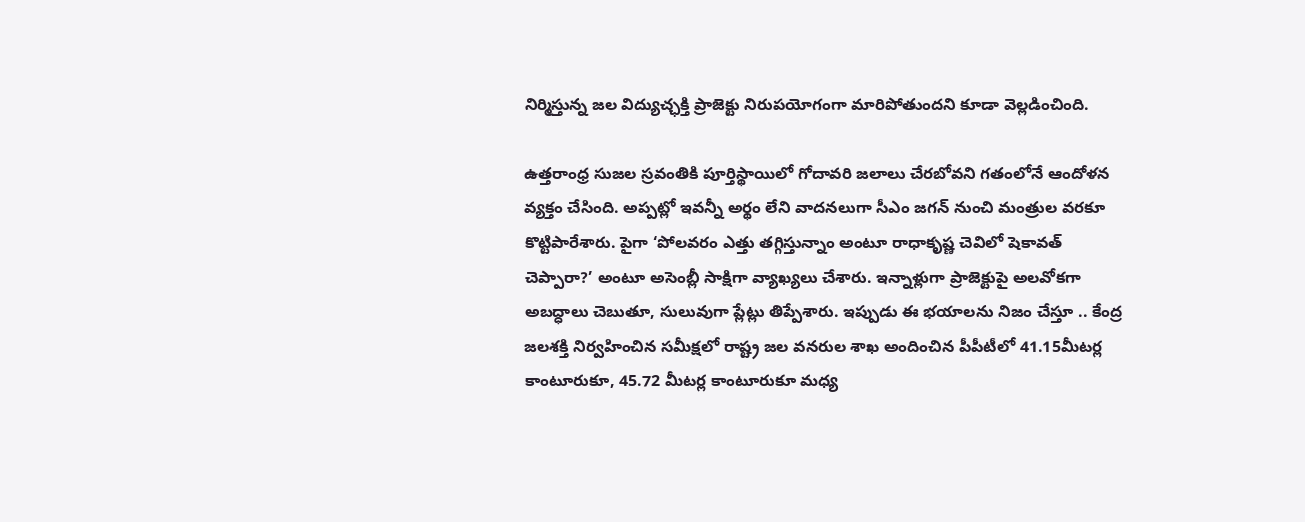నిర్మిస్తున్న జల విద్యుచ్ఛక్తి ప్రాజెక్టు నిరుపయోగంగా మారిపోతుందని కూడా వెల్లడించింది.

ఉత్తరాంధ్ర సుజల స్రవంతికి పూర్తిస్థాయిలో గోదావరి జలాలు చేరబోవని గతంలోనే ఆందోళన వ్యక్తం చేసింది. అప్పట్లో ఇవన్నీ అర్థం లేని వాదనలుగా సీఎం జగన్‌ నుంచి మంత్రుల వరకూ కొట్టిపారేశారు. పైగా ‘పోలవరం ఎత్తు తగ్గిస్తున్నాం అంటూ రాధాకృష్ణ చెవిలో షెకావత్‌ చెప్పారా?’ అంటూ అసెంబ్లీ సాక్షిగా వ్యాఖ్యలు చేశారు. ఇన్నాళ్లుగా ప్రాజెక్టుపై అలవోకగా అబద్ధాలు చెబుతూ, సులువుగా ప్లేట్లు తిప్పేశారు. ఇప్పుడు ఈ భయాలను నిజం చేస్తూ .. కేంద్ర జలశక్తి నిర్వహించిన సమీక్షలో రాష్ట్ర జల వనరుల శాఖ అందించిన పీపీటీలో 41.15మీటర్ల కాంటూరుకూ, 45.72 మీటర్ల కాంటూరుకూ మధ్య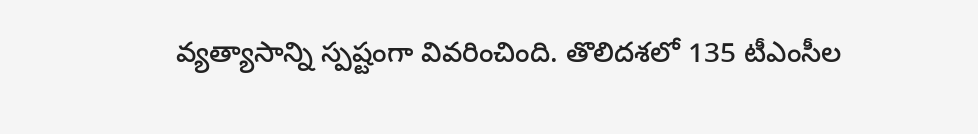వ్యత్యాసాన్ని స్పష్టంగా వివరించింది. తొలిదశలో 135 టీఎంసీల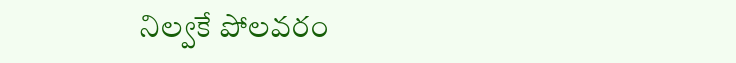నిల్వకే పోలవరం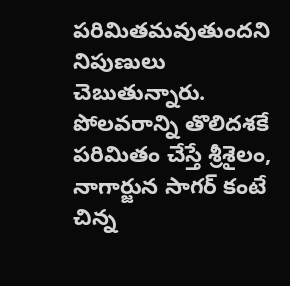పరిమితమవుతుందని నిపుణులు చెబుతున్నారు. పోలవరాన్ని తొలిదశకే పరిమితం చేస్తే శ్రీశైలం, నాగార్జున సాగర్‌ కంటే చిన్న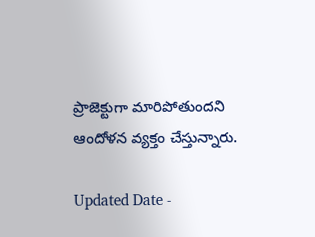ప్రాజెక్టుగా మారిపోతుందని ఆందోళన వ్యక్తం చేస్తున్నారు.

Updated Date -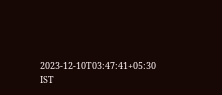2023-12-10T03:47:41+05:30 IST